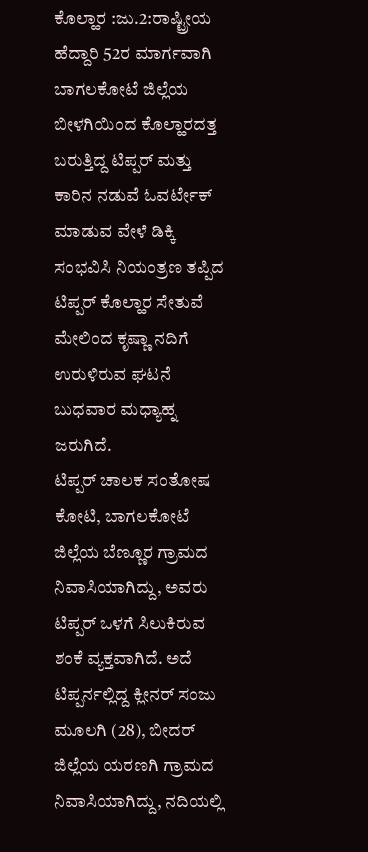ಕೊಲ್ಹಾರ :ಜು.2:ರಾಷ್ಟ್ರೀಯ ಹೆದ್ದಾರಿ 52ರ ಮಾರ್ಗವಾಗಿ ಬಾಗಲಕೋಟೆ ಜಿಲ್ಲೆಯ ಬೀಳಗಿಯಿಂದ ಕೊಲ್ಹಾರದತ್ತ ಬರುತ್ತಿದ್ದ ಟಿಪ್ಪರ್ ಮತ್ತು ಕಾರಿನ ನಡುವೆ ಓವರ್ಟೇಕ್ ಮಾಡುವ ವೇಳೆ ಡಿಕ್ಕಿ ಸಂಭವಿಸಿ ನಿಯಂತ್ರಣ ತಪ್ಪಿದ ಟಿಪ್ಪರ್ ಕೊಲ್ಹಾರ ಸೇತುವೆ ಮೇಲಿಂದ ಕೃಷ್ಣಾ ನದಿಗೆ ಉರುಳಿರುವ ಘಟನೆ ಬುಧವಾರ ಮಧ್ಯಾಹ್ನ ಜರುಗಿದೆ.
ಟಿಪ್ಪರ್ ಚಾಲಕ ಸಂತೋಷ ಕೋಟಿ, ಬಾಗಲಕೋಟೆ ಜಿಲ್ಲೆಯ ಬೆಣ್ಣೂರ ಗ್ರಾಮದ ನಿವಾಸಿಯಾಗಿದ್ದು, ಅವರು ಟಿಪ್ಪರ್ ಒಳಗೆ ಸಿಲುಕಿರುವ ಶಂಕೆ ವ್ಯಕ್ತವಾಗಿದೆ. ಅದೆ ಟಿಪ್ಪರ್ನಲ್ಲಿದ್ದ ಕ್ಲೀನರ್ ಸಂಜು ಮೂಲಗಿ (28), ಬೀದರ್ ಜಿಲ್ಲೆಯ ಯರಣಗಿ ಗ್ರಾಮದ ನಿವಾಸಿಯಾಗಿದ್ದು, ನದಿಯಲ್ಲಿ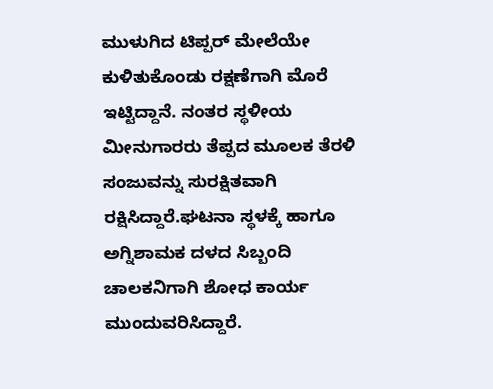ಮುಳುಗಿದ ಟಿಪ್ಪರ್ ಮೇಲೆಯೇ ಕುಳಿತುಕೊಂಡು ರಕ್ಷಣೆಗಾಗಿ ಮೊರೆ ಇಟ್ಟಿದ್ದಾನೆ. ನಂತರ ಸ್ಥಳೀಯ ಮೀನುಗಾರರು ತೆಪ್ಪದ ಮೂಲಕ ತೆರಳಿ ಸಂಜುವನ್ನು ಸುರಕ್ಷಿತವಾಗಿ ರಕ್ಷಿಸಿದ್ದಾರೆ.ಘಟನಾ ಸ್ಥಳಕ್ಕೆ ಹಾಗೂ ಅಗ್ನಿಶಾಮಕ ದಳದ ಸಿಬ್ಬಂದಿ ಚಾಲಕನಿಗಾಗಿ ಶೋಧ ಕಾರ್ಯ ಮುಂದುವರಿಸಿದ್ದಾರೆ.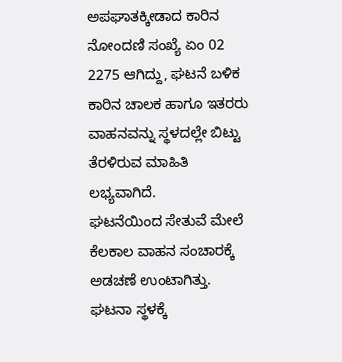ಅಪಘಾತಕ್ಕೀಡಾದ ಕಾರಿನ ನೋಂದಣಿ ಸಂಖ್ಯೆ ಏಂ 02 2275 ಆಗಿದ್ದು, ಘಟನೆ ಬಳಿಕ ಕಾರಿನ ಚಾಲಕ ಹಾಗೂ ಇತರರು ವಾಹನವನ್ನು ಸ್ಥಳದಲ್ಲೇ ಬಿಟ್ಟು ತೆರಳಿರುವ ಮಾಹಿತಿ ಲಭ್ಯವಾಗಿದೆ.
ಘಟನೆಯಿಂದ ಸೇತುವೆ ಮೇಲೆ ಕೆಲಕಾಲ ವಾಹನ ಸಂಚಾರಕ್ಕೆ ಅಡಚಣೆ ಉಂಟಾಗಿತ್ತು. ಘಟನಾ ಸ್ಥಳಕ್ಕೆ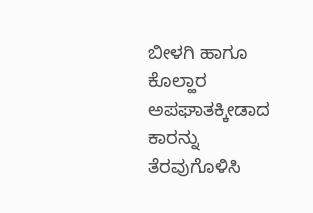ಬೀಳಗಿ ಹಾಗೂ ಕೊಲ್ಹಾರ ಅಪಘಾತಕ್ಕೀಡಾದ ಕಾರನ್ನು ತೆರವುಗೊಳಿಸಿ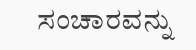ಸಂಚಾರವನ್ನು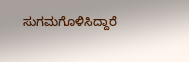ಸುಗಮಗೊಳಿಸಿದ್ದಾರೆ